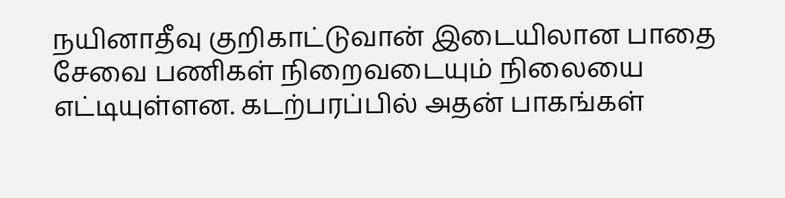நயினாதீவு குறிகாட்டுவான் இடையிலான பாதை சேவை பணிகள் நிறைவடையும் நிலையை எட்டியுள்ளன. கடற்பரப்பில் அதன் பாகங்கள்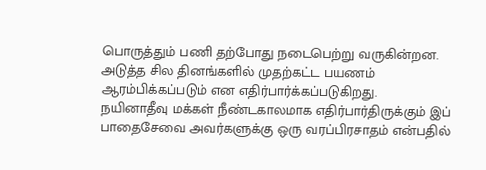பொருத்தும் பணி தற்போது நடைபெற்று வருகின்றன. அடுத்த சில தினங்களில் முதற்கட்ட பயணம் ஆரம்பிக்கப்படும் என எதிர்பார்க்கப்படுகிறது.
நயினாதீவு மக்கள் நீண்டகாலமாக எதிர்பார்திருக்கும் இப் பாதைசேவை அவர்களுக்கு ஒரு வரப்பிரசாதம் என்பதில்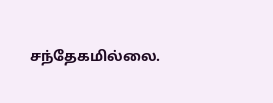சந்தேகமில்லை.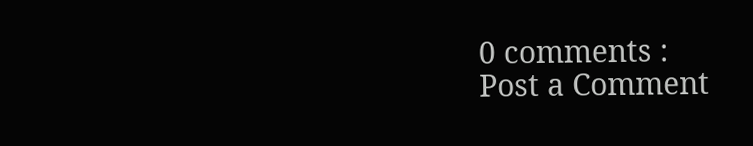0 comments :
Post a Comment